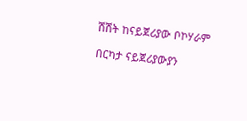ሽሽት ከናይጀሪያው ቦኮሃራም

በርካታ ናይጀሪያውያን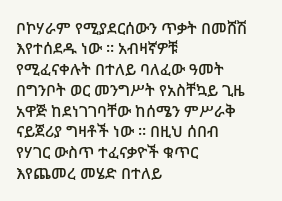ቦኮሃራም የሚያደርሰውን ጥቃት በመሸሽ እየተሰደዱ ነው ። አብዛኛዎቹ የሚፈናቀሉት በተለይ ባለፈው ዓመት በግንቦት ወር መንግሥት የአስቸኳይ ጊዜ አዋጅ ከደነገገባቸው ከሰሜን ምሥራቅ ናይጀሪያ ግዛቶች ነው ። በዚህ ሰበብ የሃገር ውስጥ ተፈናቃዮች ቁጥር እየጨመረ መሄድ በተለይ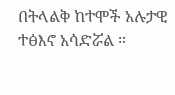በትላልቅ ከተሞች አሉታዊ ተፅእኖ አሳድሯል ።